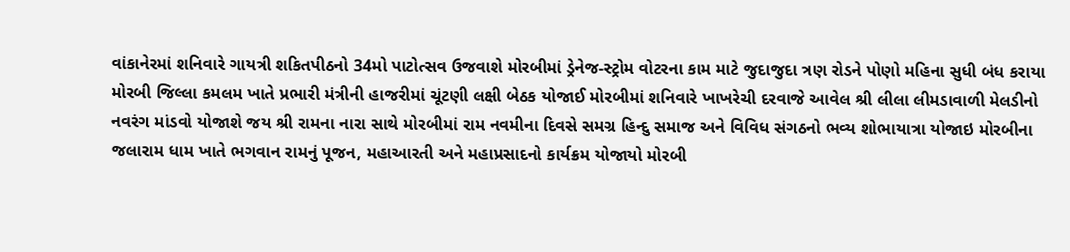વાંકાનેરમાં શનિવારે ગાયત્રી શકિતપીઠનો 34મો પાટોત્સવ ઉજવાશે મોરબીમાં ડ્રેનેજ-સ્ટ્રોમ વોટરના કામ માટે જુદાજુદા ત્રણ રોડને પોણો મહિના સુધી બંધ કરાયા મોરબી જિલ્લા કમલમ ખાતે પ્રભારી મંત્રીની હાજરીમાં ચૂંટણી લક્ષી બેઠક યોજાઈ મોરબીમાં શનિવારે ખાખરેચી દરવાજે આવેલ શ્રી લીલા લીમડાવાળી મેલડીનો નવરંગ માંડવો યોજાશે જય શ્રી રામના નારા સાથે મોરબીમાં રામ નવમીના દિવસે સમગ્ર હિન્દુ સમાજ અને વિવિધ સંગઠનો ભવ્ય શોભાયાત્રા યોજાઇ મોરબીના જલારામ ધામ ખાતે ભગવાન રામનું પૂજન, મહાઆરતી અને મહાપ્રસાદનો કાર્યક્રમ યોજાયો મોરબી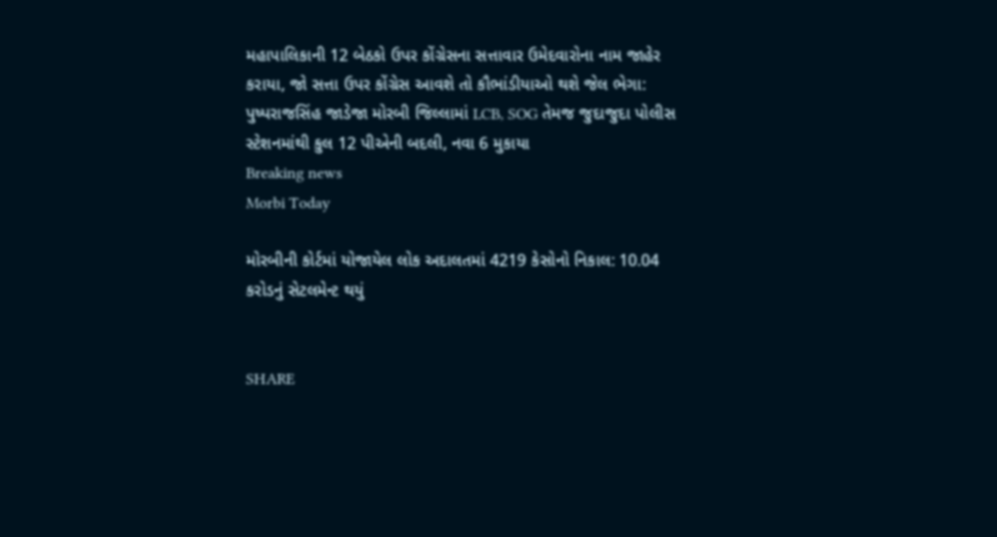મહાપાલિકાની 12 બેઠકો ઉપર કોંગ્રેસના સત્તાવાર ઉમેદવારોના નામ જાહેર કરાયા, જો સત્તા ઉપર કોંગ્રેસ આવશે તો કૌભાંડીયાઓ થશે જેલ ભેગા: પુષ્પરાજસિંહ જાડેજા મોરબી જિલ્લામાં LCB, SOG તેમજ જુદાજુદા પોલીસ સ્ટેશનમાંથી કુલ 12 પીએની બદલી, નવા 6 મુકાયા
Breaking news
Morbi Today

મોરબીની કોર્ટમાં યોજાયેલ લોક અદાલતમાં 4219 કેસોનો નિકાલ: 10.04 કરોડનું સેટલમેન્ટ થયું


SHARE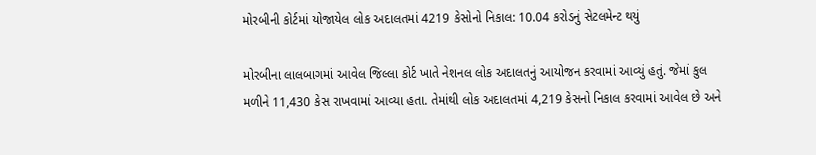મોરબીની કોર્ટમાં યોજાયેલ લોક અદાલતમાં 4219 કેસોનો નિકાલ: 10.04 કરોડનું સેટલમેન્ટ થયું

મોરબીના લાલબાગમાં આવેલ જિલ્લા કોર્ટ ખાતે નેશનલ લોક અદાલતનું આયોજન કરવામાં આવ્યું હતું. જેમાં કુલ મળીને 11,430 કેસ રાખવામાં આવ્યા હતા. તેમાંથી લોક અદાલતમાં 4,219 કેસનો નિકાલ કરવામાં આવેલ છે અને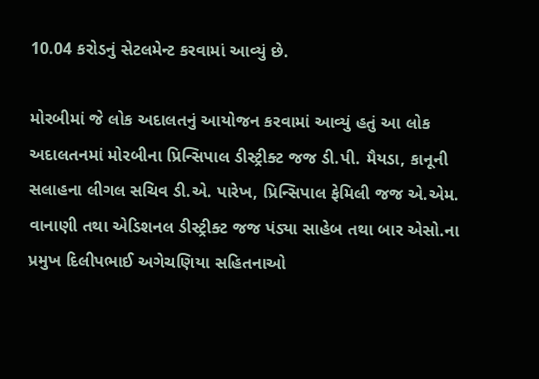10.04 કરોડનું સેટલમેન્ટ કરવામાં આવ્યું છે.

મોરબીમાં જે લોક અદાલતનું આયોજન કરવામાં આવ્યું હતું આ લોક અદાલતનમાં મોરબીના પ્રિન્સિપાલ ડીસ્ટ્રીક્ટ જજ ડી.પી. મૈયડા, કાનૂની સલાહના લીગલ સચિવ ડી.એ. પારેખ, પ્રિન્સિપાલ ફેમિલી જજ એ.એમ. વાનાણી તથા એડિશનલ ડીસ્ટ્રીક્ટ જજ પંડ્યા સાહેબ તથા બાર એસો.ના પ્રમુખ દિલીપભાઈ અગેચણિયા સહિતનાઓ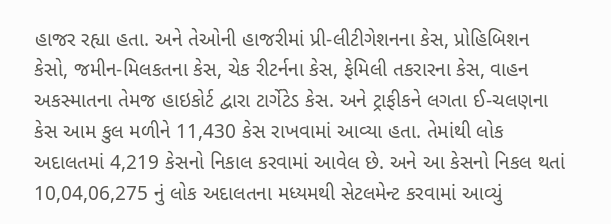હાજર રહ્યા હતા. અને તેઓની હાજરીમાં પ્રી-લીટીગેશનના કેસ, પ્રોહિબિશન કેસો, જમીન-મિલકતના કેસ, ચેક રીટર્નના કેસ, ફેમિલી તકરારના કેસ, વાહન અકસ્માતના તેમજ હાઇકોર્ટ દ્વારા ટાર્ગેટેડ કેસ. અને ટ્રાફીકને લગતા ઈ-ચલણના કેસ આમ કુલ મળીને 11,430 કેસ રાખવામાં આવ્યા હતા. તેમાંથી લોક અદાલતમાં 4,219 કેસનો નિકાલ કરવામાં આવેલ છે. અને આ કેસનો નિકલ થતાં 10,04,06,275 નું લોક અદાલતના મધ્યમથી સેટલમેન્ટ કરવામાં આવ્યું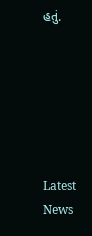હતું.






Latest News